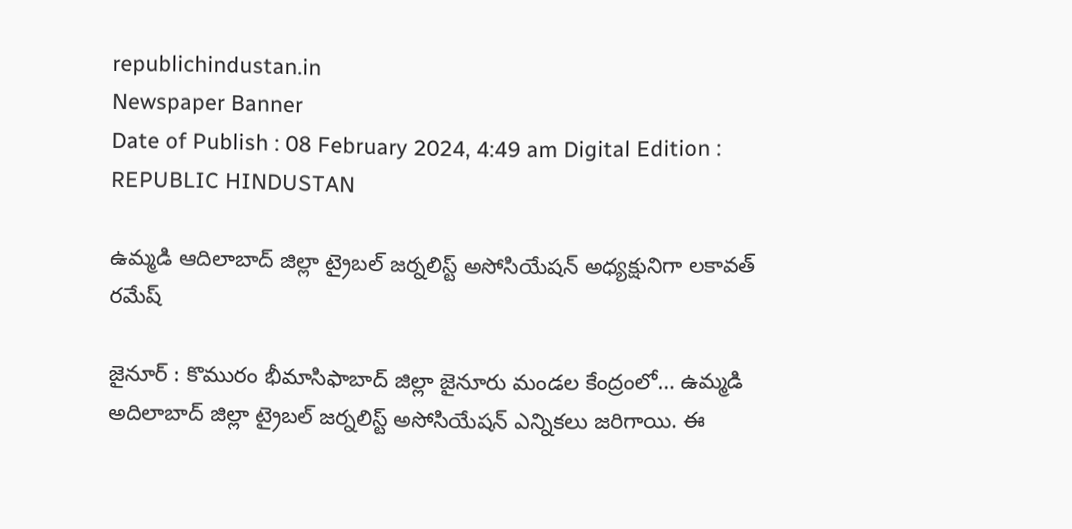republichindustan.in
Newspaper Banner
Date of Publish : 08 February 2024, 4:49 am Digital Edition : REPUBLIC HINDUSTAN

ఉమ్మడి ఆదిలాబాద్ జిల్లా ట్రైబల్ జర్నలిస్ట్ అసోసియేషన్ అధ్యక్షునిగా లకావత్ రమేష్

జైనూర్ : కొమురం భీమాసిఫాబాద్ జిల్లా జైనూరు మండల కేంద్రంలో… ఉమ్మడి అదిలాబాద్ జిల్లా ట్రైబల్ జర్నలిస్ట్ అసోసియేషన్ ఎన్నికలు జరిగాయి. ఈ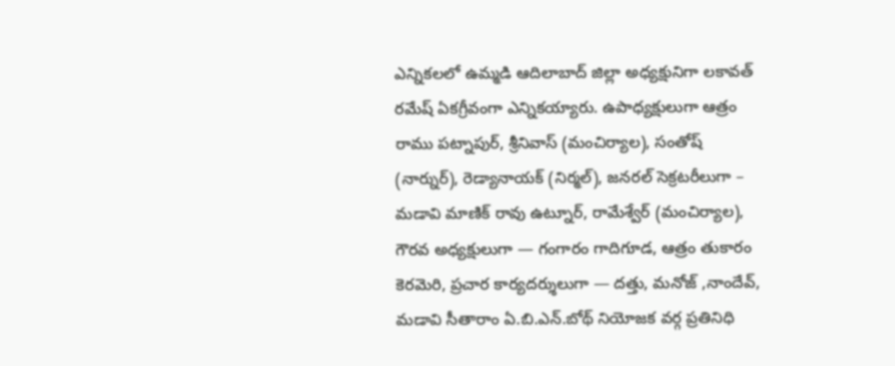ఎన్నికలలో ఉమ్మడి ఆదిలాబాద్ జిల్లా అధ్యక్షునిగా లకావత్ రమేష్ ఏకగ్రీవంగా ఎన్నికయ్యారు. ఉపాధ్యక్షులుగా ఆత్రం రాము పట్నాపుర్, శ్రీనివాస్ (మంచిర్యాల), సంతోష్ (నార్నుర్), రెడ్యానాయక్ (నిర్మల్), జనరల్ సెక్రటరీలుగా – మడావి మాణిక్ రావు ఉట్నూర్, రామేశ్వేర్ (మంచిర్యాల), గౌరవ అధ్యక్షులుగా — గంగారం గాదిగూడ, ఆత్రం తుకారం కెరమెరి, ప్రచార కార్యదర్శులుగా — దత్తు, మనోజ్ ,నాందేవ్, మడావి సీతారాం ఏ.బి.ఎన్.బోథ్ నియోజక వర్గ ప్రతినిధి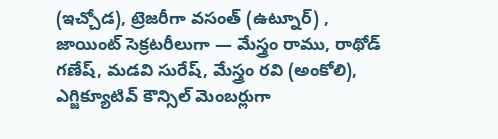(ఇచ్చోడ), ట్రెజరీగా వసంత్ (ఉట్నూర్) , జాయింట్ సెక్రటరీలుగా — మేస్త్రం రాము, రాథోడ్ గణేష్, మడవి సురేష్, మేస్త్రం రవి (అంకోలి), ఎగ్జిక్యూటివ్ కౌన్సిల్ మెంబర్లుగా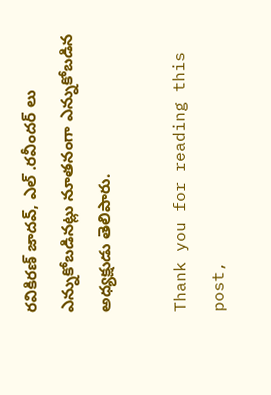రవికిరణ్ జాదవ్, ఎల్ .రవీందర్ లు ఎన్నుకోబడినట్లు నూతనంగా ఎన్నుకోబడిన అధ్యక్షుడు తెలిపారు.

Thank you for reading this post,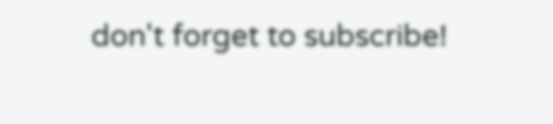don't forget to subscribe!